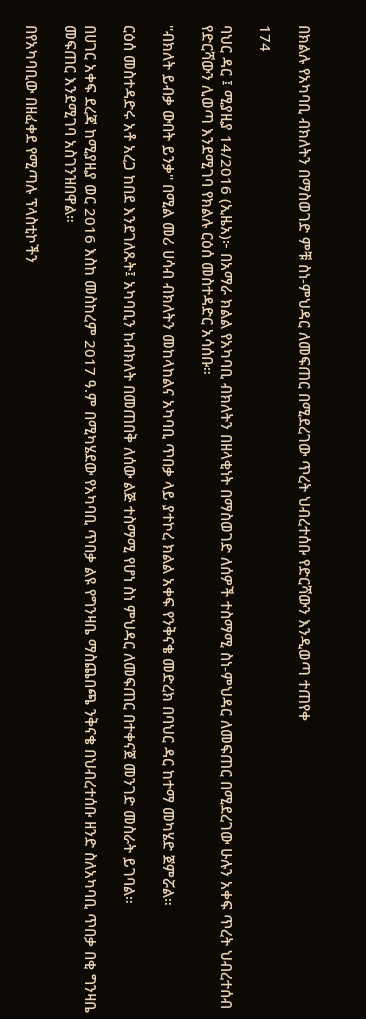በክልሉ የአካባቢ ብክለትን በማስወገድ ምቹ ስነ-ምህዳር ለመፍጠር በሚደረገው ጥረት ህብረተሰቡ የድርሻውን እንዲወጣ ተጠየቀ

174

ባህር ዳር ፤ ሚያዚያ 14/2016 (ኢዜአ)፦ በአማራ ክልል የአካባቢ ብክለትን በዘላቂነት በማስወገድ ለሰዎች ተስማሚ ስነ-ምህዳር ለመፍጠር በሚደረገው ሁሉን አቀፍ ጥረት ህብረተሰብ የድርሻውን ሊወጣ እንደሚገባ የክልሉ ርዕሰ መስተዳድር አሳሰቡ።

"ብክለት ይብቃ ውበት ይንቃ" በሚል መሪ ሀሳብ ብክለትን መከላከልና አካባቢ ጥበቃ ላይ ያተኮረ ክልል አቀፍ የንቅናቄ መድረክ በባህር ዳር ከተማ መካሄድ ጀምሯል።

ርዕሰ መስተዳድሩ አቶ አረጋ ከበደ እንደገለጹት፤ አካባቢን ከብክለት በመጠበቅ ለሰው ልጅ ተስማሚ የሆነ ስነ ምህዳር ለመፍጠር በተቀናጀ መንገድ መስራት ይገባል።

በሀገር አቀፍ ደረጃ ከሚያዚያ ወር 2016 እስከ መስከረም 2017 ዓ.ም በሚካሄደው የአካባቢ ጥበቃ ልዩ የግንዛቤ ማስጨበጫ ንቅናቄ በህብረተሰቡ ዘንድ ስለአካባቢ ጥበቃ በቂ ግንዛቤ መፍጠር እንደሚገባ አስገንዝበዋል።

በየአካባቢው በዘፈቀደ የሚጣሉ ፕላስቲኮችን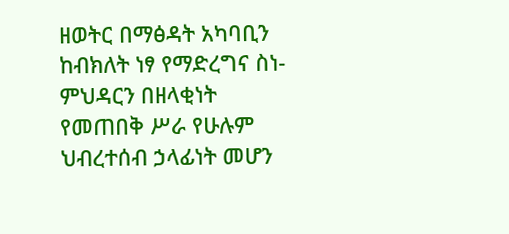ዘወትር በማፅዳት አካባቢን ከብክለት ነፃ የማድረግና ስነ-ምህዳርን በዘላቂነት የመጠበቅ ሥራ የሁሉም ህብረተሰብ ኃላፊነት መሆን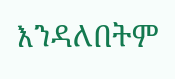እንዳለበትም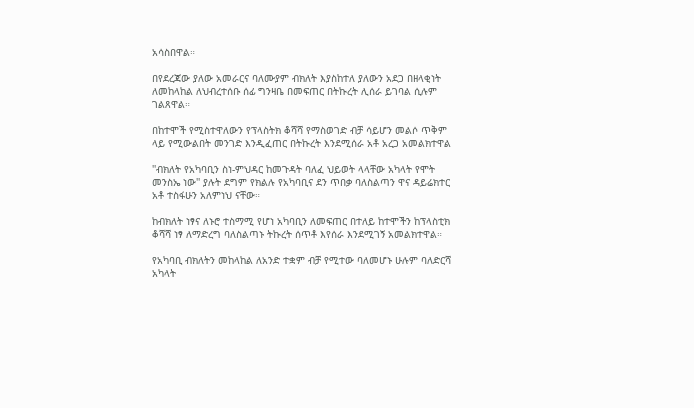አሳስበዋል።

በየደረጃው ያለው አመራርና ባለሙያም ብክለት እያስከተለ ያለውን አደጋ በዘላቂነት ለመከላከል ለህብረተሰቡ ሰፊ ግንዛቤ በመፍጠር በትኩረት ሊሰራ ይገባል ሲሉም ገልጸዋል።

በከተሞች የሚስተዋለውን የፕላስትክ ቆሻሻ የማስወገድ ብቻ ሳይሆን መልሶ ጥቅም ላይ የሚውልበት መንገድ እንዲፈጠር በትኩረት እንደሚሰራ አቶ አረጋ አመልክተዋል

''ብክለት የአካባቢን ስነ-ምህዳር ከመጉዳት ባለፈ ህይወት ላላቸው አካላት የሞት መንስኤ ነው'' ያሉት ደግም የክልሉ የአካባቢና ደን ጥበቃ ባለስልጣን ዋና ዳይሬክተር አቶ ተስፋሁን አለምነህ ናቸው።

ከብክለት ነፃና ለኑሮ ተስማሚ የሆነ አካባቢን ለመፍጠር በተለይ ከተሞችን ከፕላስቲክ ቆሻሻ ነፃ ለማድረግ ባለስልጣኑ ትኩረት ሰጥቶ እየሰራ እንደሚገኝ አመልክተዋል።

የአካባቢ ብክለትን መከላከል ለአንድ ተቋም ብቻ የሚተው ባለመሆኑ ሁሉም ባለድርሻ አካላት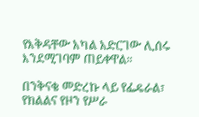የእቅዳቸው አካል አድርገው ሊሰሩ እንደሚገባም ጠይቀዋል።

በንቅናቄ መድረኩ ላይ የፌዴራል፣ የክልልና የዞን የሥራ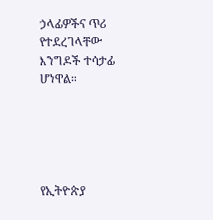ኃላፊዎችና ጥሪ የተደረገላቸው እንግዶች ተሳታፊ ሆነዋል።





የኢትዮጵያ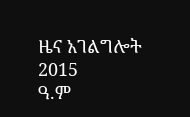ዜና አገልግሎት
2015
ዓ.ም